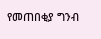የመጠበቂያ ግንብ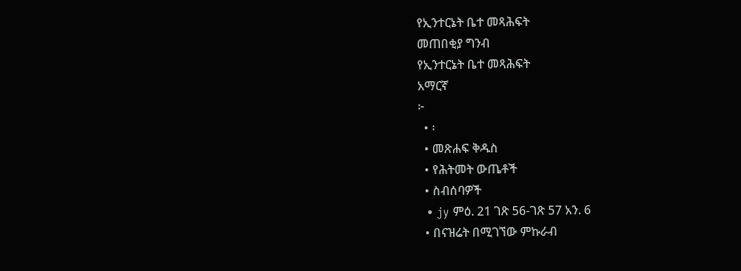የኢንተርኔት ቤተ መጻሕፍት
መጠበቂያ ግንብ
የኢንተርኔት ቤተ መጻሕፍት
አማርኛ
፦
  • ፡
  • መጽሐፍ ቅዱስ
  • የሕትመት ውጤቶች
  • ስብሰባዎች
  • jy ምዕ. 21 ገጽ 56-ገጽ 57 አን. 6
  • በናዝሬት በሚገኘው ምኩራብ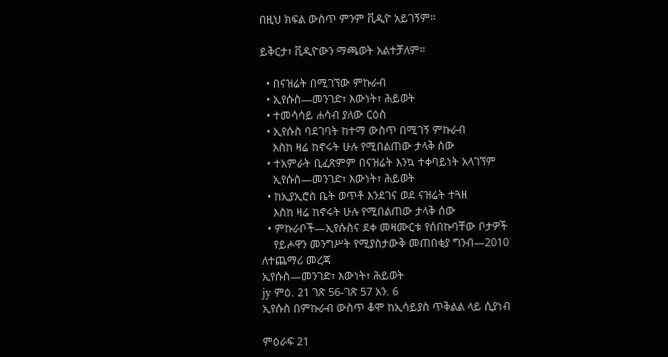በዚህ ክፍል ውስጥ ምንም ቪዲዮ አይገኝም።

ይቅርታ፣ ቪዲዮውን ማጫወት አልተቻለም።

  • በናዝሬት በሚገኘው ምኩራብ
  • ኢየሱስ—መንገድ፣ እውነት፣ ሕይወት
  • ተመሳሳይ ሐሳብ ያለው ርዕስ
  • ኢየሱስ ባደገባት ከተማ ውስጥ በሚገኝ ምኩራብ
    እስከ ዛሬ ከኖሩት ሁሉ የሚበልጠው ታላቅ ሰው
  • ተአምራት ቢፈጽምም በናዝሬት እንኳ ተቀባይነት አላገኘም
    ኢየሱስ—መንገድ፣ እውነት፣ ሕይወት
  • ከኢያኢሮስ ቤት ወጥቶ እንደገና ወደ ናዝሬት ተጓዘ
    እስከ ዛሬ ከኖሩት ሁሉ የሚበልጠው ታላቅ ሰው
  • ምኩራቦች—ኢየሱስና ደቀ መዛሙርቱ የሰበኩባቸው ቦታዎች
    የይሖዋን መንግሥት የሚያስታውቅ መጠበቂያ ግንብ—2010
ለተጨማሪ መረጃ
ኢየሱስ—መንገድ፣ እውነት፣ ሕይወት
jy ምዕ. 21 ገጽ 56-ገጽ 57 አን. 6
ኢየሱስ በምኩራብ ውስጥ ቆሞ ከኢሳይያስ ጥቅልል ላይ ሲያነብ

ምዕራፍ 21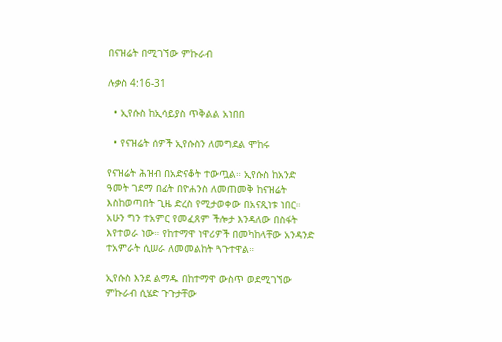በናዝሬት በሚገኘው ምኩራብ

ሉቃስ 4:16-31

  • ኢየሱስ ከኢሳይያስ ጥቅልል አነበበ

  • የናዝሬት ሰዎች ኢየሱስን ለመግደል ሞከሩ

የናዝሬት ሕዝብ በአድናቆት ተውጧል። ኢየሱስ ከአንድ ዓመት ገደማ በፊት በዮሐንስ ለመጠመቅ ከናዝሬት እስከወጣበት ጊዜ ድረስ የሚታወቀው በአናጺነቱ ነበር። አሁን ግን ተአምር የመፈጸም ችሎታ እንዳለው በስፋት እየተወራ ነው። የከተማዋ ነዋሪዎች በመካከላቸው አንዳንድ ተአምራት ሲሠራ ለመመልከት ጓጉተዋል።

ኢየሱስ እንደ ልማዱ በከተማዋ ውስጥ ወደሚገኘው ምኩራብ ሲሄድ ጉጉታቸው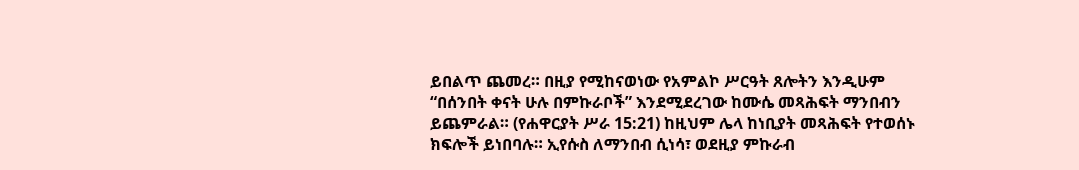ይበልጥ ጨመረ። በዚያ የሚከናወነው የአምልኮ ሥርዓት ጸሎትን እንዲሁም “በሰንበት ቀናት ሁሉ በምኩራቦች” እንደሚደረገው ከሙሴ መጻሕፍት ማንበብን ይጨምራል። (የሐዋርያት ሥራ 15:21) ከዚህም ሌላ ከነቢያት መጻሕፍት የተወሰኑ ክፍሎች ይነበባሉ። ኢየሱስ ለማንበብ ሲነሳ፣ ወደዚያ ምኩራብ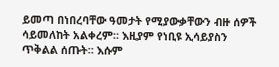ይመጣ በነበረባቸው ዓመታት የሚያውቃቸውን ብዙ ሰዎች ሳይመለከት አልቀረም። እዚያም የነቢዩ ኢሳይያስን ጥቅልል ሰጡት። እሱም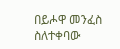በይሖዋ መንፈስ ስለተቀባው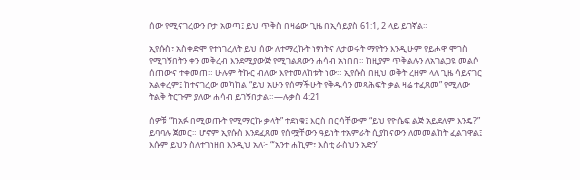ሰው የሚናገረውን ቦታ አወጣ፤ ይህ ጥቅስ በዛሬው ጊዜ በኢሳይያስ 61:1, 2 ላይ ይገኛል።

ኢየሱስ፣ አስቀድሞ የተነገረለት ይህ ሰው ለተማረኩት ነፃነትና ለታወሩት ማየትን እንዲሁም የይሖዋ ሞገስ የሚገኝበትን ቀን መቅረብ እንደሚያውጅ የሚገልጸውን ሐሳብ አነበበ። ከዚያም ጥቅልሉን ለአገልጋዩ መልሶ ሰጠውና ተቀመጠ። ሁሉም ትኩር ብለው እየተመለከቱት ነው። ኢየሱስ በዚህ ወቅት ረዘም ላለ ጊዜ ሳይናገር አልቀረም፤ ከተናገረው መካከል “ይህ አሁን የሰማችሁት የቅዱሳን መጻሕፍት ቃል ዛሬ ተፈጸመ” የሚለው ትልቅ ትርጉም ያለው ሐሳብ ይገኝበታል።—ሉቃስ 4:21

ሰዎቹ “ከአፉ በሚወጡት የሚማርኩ ቃላት” ተደነቁ፤ እርስ በርሳቸውም “ይህ የዮሴፍ ልጅ አይደለም እንዴ?” ይባባሉ ጀመር። ሆኖም ኢየሱስ እንደፈጸመ የሰሟቸውን ዓይነት ተአምራት ሲያከናውን ለመመልከት ፈልገዋል፤ እሱም ይህን ስለተገነዘበ እንዲህ አለ፦ “‘አንተ ሐኪም፣ እስቲ ራስህን አድን’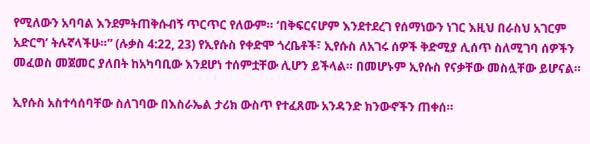የሚለውን አባባል እንደምትጠቅሱብኝ ጥርጥር የለውም። ‘በቅፍርናሆም እንደተደረገ የሰማነውን ነገር እዚህ በራስህ አገርም አድርግ’ ትሉኛላችሁ።” (ሉቃስ 4:22, 23) የኢየሱስ የቀድሞ ጎረቤቶች፣ ኢየሱስ ለአገሩ ሰዎች ቅድሚያ ሊሰጥ ስለሚገባ ሰዎችን መፈወስ መጀመር ያለበት ከአካባቢው እንደሆነ ተሰምቷቸው ሊሆን ይችላል። በመሆኑም ኢየሱስ የናቃቸው መስሏቸው ይሆናል።

ኢየሱስ አስተሳሰባቸው ስለገባው በእስራኤል ታሪክ ውስጥ የተፈጸሙ አንዳንድ ክንውኖችን ጠቀሰ።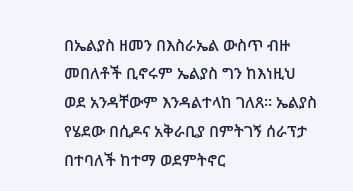በኤልያስ ዘመን በእስራኤል ውስጥ ብዙ መበለቶች ቢኖሩም ኤልያስ ግን ከእነዚህ ወደ አንዳቸውም እንዳልተላከ ገለጸ። ኤልያስ የሄደው በሲዶና አቅራቢያ በምትገኝ ሰራፕታ በተባለች ከተማ ወደምትኖር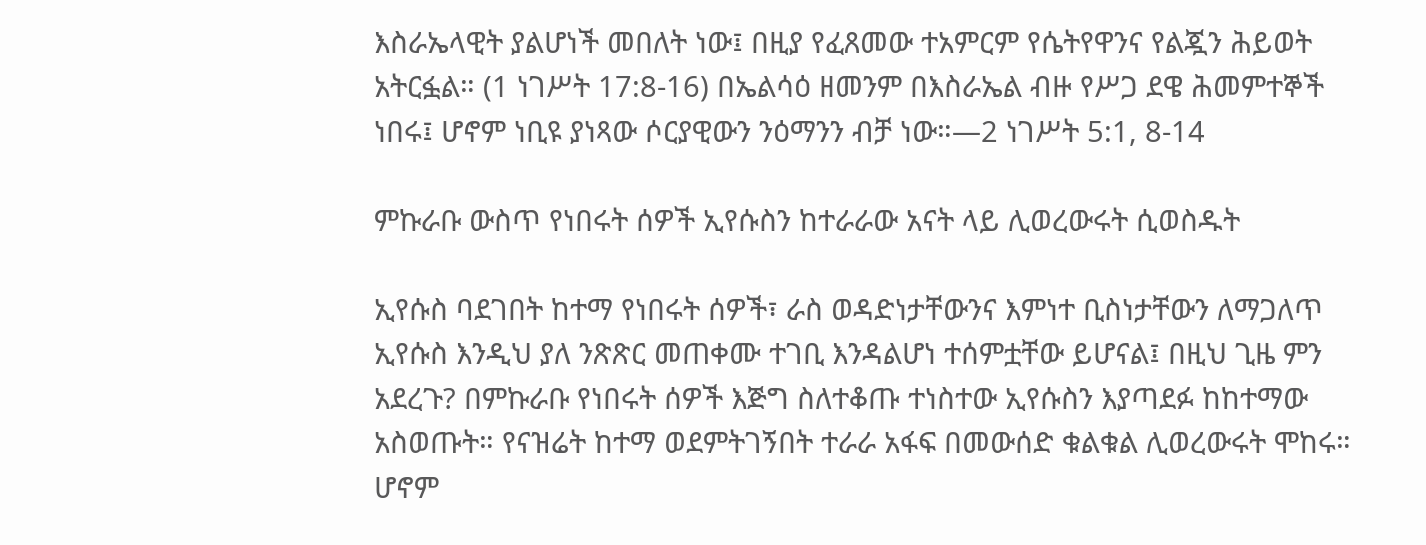እስራኤላዊት ያልሆነች መበለት ነው፤ በዚያ የፈጸመው ተአምርም የሴትየዋንና የልጇን ሕይወት አትርፏል። (1 ነገሥት 17:8-16) በኤልሳዕ ዘመንም በእስራኤል ብዙ የሥጋ ደዌ ሕመምተኞች ነበሩ፤ ሆኖም ነቢዩ ያነጻው ሶርያዊውን ንዕማንን ብቻ ነው።—2 ነገሥት 5:1, 8-14

ምኩራቡ ውስጥ የነበሩት ሰዎች ኢየሱስን ከተራራው አናት ላይ ሊወረውሩት ሲወስዱት

ኢየሱስ ባደገበት ከተማ የነበሩት ሰዎች፣ ራስ ወዳድነታቸውንና እምነተ ቢስነታቸውን ለማጋለጥ ኢየሱስ እንዲህ ያለ ንጽጽር መጠቀሙ ተገቢ እንዳልሆነ ተሰምቷቸው ይሆናል፤ በዚህ ጊዜ ምን አደረጉ? በምኩራቡ የነበሩት ሰዎች እጅግ ስለተቆጡ ተነስተው ኢየሱስን እያጣደፉ ከከተማው አስወጡት። የናዝሬት ከተማ ወደምትገኝበት ተራራ አፋፍ በመውሰድ ቁልቁል ሊወረውሩት ሞከሩ። ሆኖም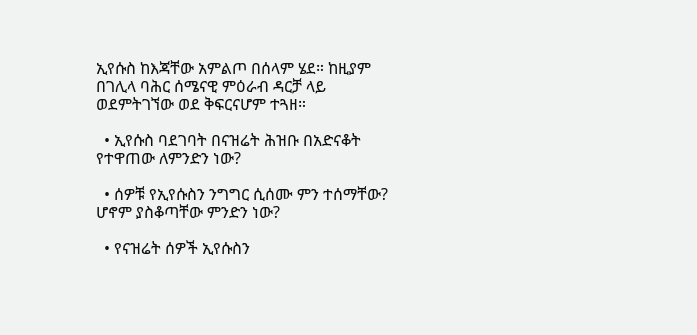ኢየሱስ ከእጃቸው አምልጦ በሰላም ሄደ። ከዚያም በገሊላ ባሕር ሰሜናዊ ምዕራብ ዳርቻ ላይ ወደምትገኘው ወደ ቅፍርናሆም ተጓዘ።

  • ኢየሱስ ባደገባት በናዝሬት ሕዝቡ በአድናቆት የተዋጠው ለምንድን ነው?

  • ሰዎቹ የኢየሱስን ንግግር ሲሰሙ ምን ተሰማቸው? ሆኖም ያስቆጣቸው ምንድን ነው?

  • የናዝሬት ሰዎች ኢየሱስን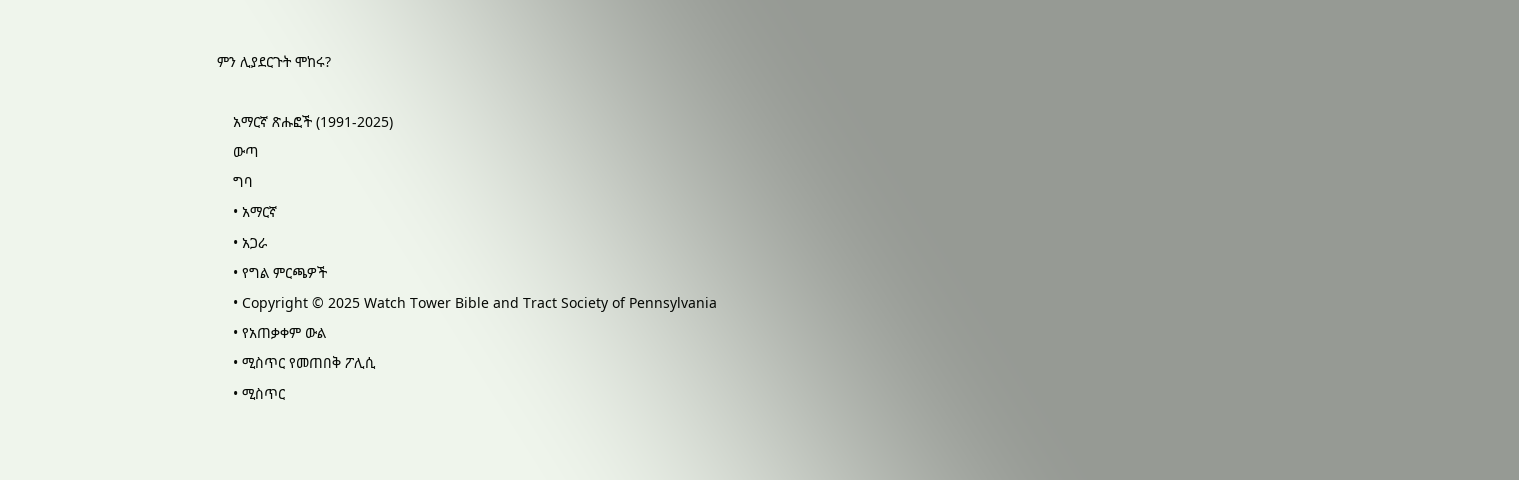ምን ሊያደርጉት ሞከሩ?

    አማርኛ ጽሑፎች (1991-2025)
    ውጣ
    ግባ
    • አማርኛ
    • አጋራ
    • የግል ምርጫዎች
    • Copyright © 2025 Watch Tower Bible and Tract Society of Pennsylvania
    • የአጠቃቀም ውል
    • ሚስጥር የመጠበቅ ፖሊሲ
    • ሚስጥር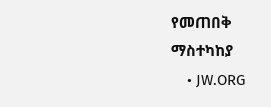የመጠበቅ ማስተካከያ
    • JW.ORG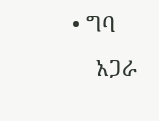• ግባ
    አጋራ